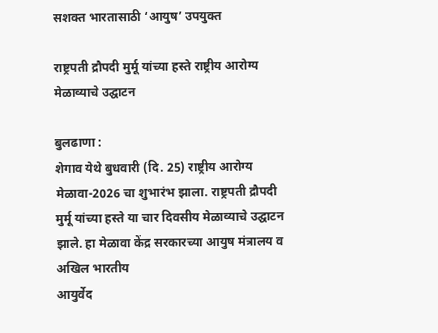सशक्त भारतासाठी ‘आयुष’ उपयुक्त

राष्ट्रपती द्रौपदी मुर्मू यांच्या हस्ते राष्ट्रीय आरोग्य मेळाव्याचे उद्घाटन

बुलढाणा :
शेगाव येथे बुधवारी (दि. 25) राष्ट्रीय आरोग्य मेळावा-2026 चा शुभारंभ झाला. राष्ट्रपती द्रौपदी मुर्मू यांच्या हस्ते या चार दिवसीय मेळाव्याचे उद्घाटन झाले. हा मेळावा केंद्र सरकारच्या आयुष मंत्रालय व अखिल भारतीय
आयुर्वेद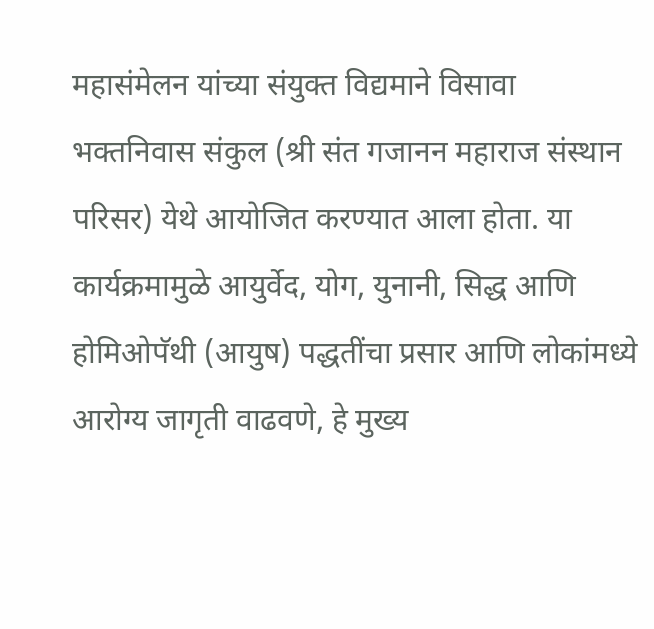महासंमेलन यांच्या संयुक्त विद्यमाने विसावा भक्तनिवास संकुल (श्री संत गजानन महाराज संस्थान परिसर) येथे आयोजित करण्यात आला होता. या कार्यक्रमामुळे आयुर्वेद, योग, युनानी, सिद्ध आणि होमिओपॅथी (आयुष) पद्धतींचा प्रसार आणि लोकांमध्ये आरोग्य जागृती वाढवणे, हे मुख्य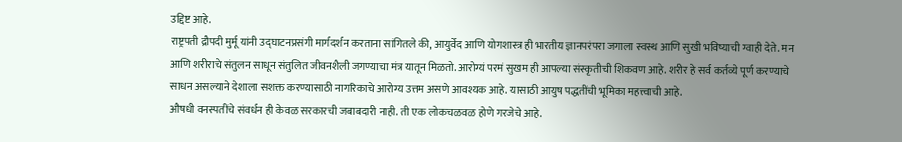उद्दिष्ट आहे.
राष्ट्रपती द्रौपदी मुर्मू यांनी उद्घाटनप्रसंगी मार्गदर्शन करताना सांगितले की, आयुर्वेद आणि योगशास्त्र ही भारतीय ज्ञानपरंपरा जगाला स्वस्थ आणि सुखी भविष्याची ग्वाही देते. मन आणि शरीराचे संतुलन साधून संतुलित जीवनशैली जगण्याचा मंत्र यातून मिळतो. आरोग्यं परमं सुखम ही आपल्या संस्कृतीची शिकवण आहे. शरीर हे सर्व कर्तव्ये पूर्ण करण्याचे साधन असल्याने देशाला सशक्त करण्यासाठी नागरिकाचे आरोग्य उत्तम असणे आवश्यक आहे. यासाठी आयुष पद्धतींची भूमिका महत्त्वाची आहे.
औषधी वनस्पतींचे संवर्धन ही केवळ सरकारची जबाबदारी नाही. ती एक लोकचळवळ होणे गरजेचे आहे.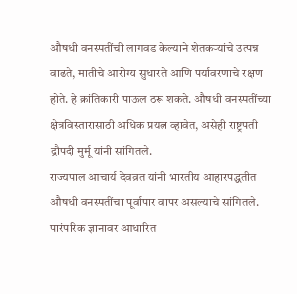औषधी वनस्पतींची लागवड केल्याने शेतकर्‍यांचे उत्पन्न वाढते, मातीचे आरोग्य सुधारते आणि पर्यावरणाचे रक्षण होते. हे क्रांतिकारी पाऊल ठरू शकते. औषधी वनस्पतींच्या क्षेत्रविस्तारासाठी अधिक प्रयत्न व्हावेत, असेही राष्ट्रपती द्रौपदी मुर्मू यांनी सांगितले.
राज्यपाल आचार्य देवव्रत यांनी भारतीय आहारपद्धतीत औषधी वनस्पतींचा पूर्वापार वापर असल्याचे सांगितले. पारंपरिक ज्ञानावर आधारित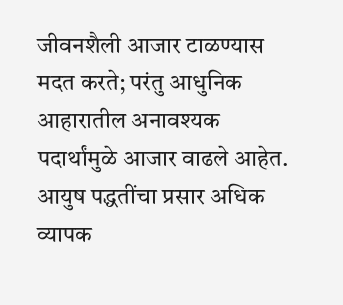जीवनशैली आजार टाळण्यास मदत करते; परंतु आधुनिक आहारातील अनावश्यक पदार्थांमुळे आजार वाढले आहेत. आयुष पद्धतींचा प्रसार अधिक व्यापक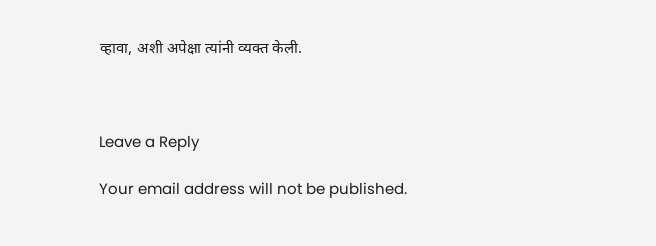व्हावा, अशी अपेक्षा त्यांनी व्यक्त केली.



Leave a Reply

Your email address will not be published.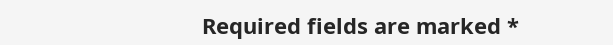Required fields are marked *